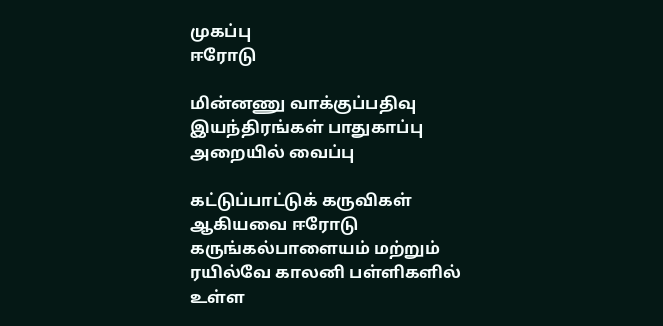முகப்பு
ஈரோடு

மின்னணு வாக்குப்பதிவு இயந்திரங்கள் பாதுகாப்பு அறையில் வைப்பு

கட்டுப்பாட்டுக் கருவிகள் ஆகியவை ஈரோடு கருங்கல்பாளையம் மற்றும் ரயில்வே காலனி பள்ளிகளில் உள்ள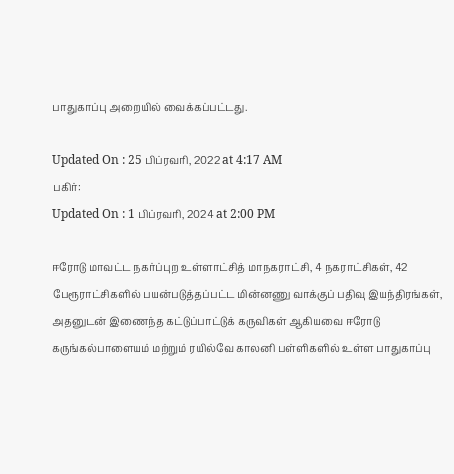பாதுகாப்பு அறையில் வைக்கப்பட்டது.

Updated On : 25 பிப்ரவரி, 2022 at 4:17 AM
பகிர்:
Updated On : 1 பிப்ரவரி, 2024 at 2:00 PM

ஈரோடு மாவட்ட நகர்ப்புற உள்ளாட்சித் மாநகராட்சி, 4 நகராட்சிகள், 42 பேரூராட்சிகளில் பயன்படுத்தப்பட்ட மின்னணு வாக்குப் பதிவு இயந்திரங்கள், அதனுடன் இணைந்த கட்டுப்பாட்டுக் கருவிகள் ஆகியவை ஈரோடு கருங்கல்பாளையம் மற்றும் ரயில்வே காலனி பள்ளிகளில் உள்ள பாதுகாப்பு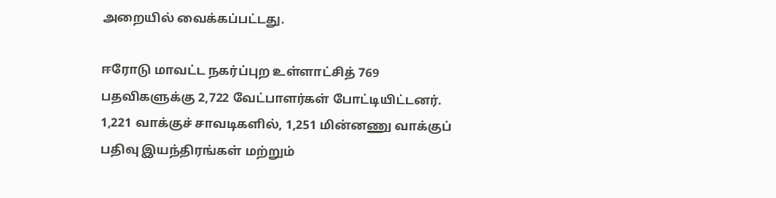அறையில் வைக்கப்பட்டது.

ஈரோடு மாவட்ட நகர்ப்புற உள்ளாட்சித் 769 பதவிகளுக்கு 2,722 வேட்பாளர்கள் போட்டியிட்டனர். 1,221 வாக்குச் சாவடிகளில், 1,251 மின்னணு வாக்குப் பதிவு இயந்திரங்கள் மற்றும்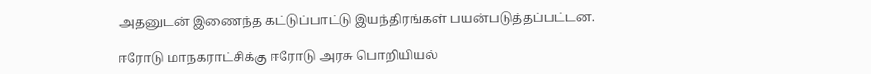அதனுடன் இணைந்த கட்டுப்பாட்டு இயந்திரங்கள் பயன்படுத்தப்பட்டன.

ஈரோடு மாநகராட்சிக்கு ஈரோடு அரசு பொறியியல்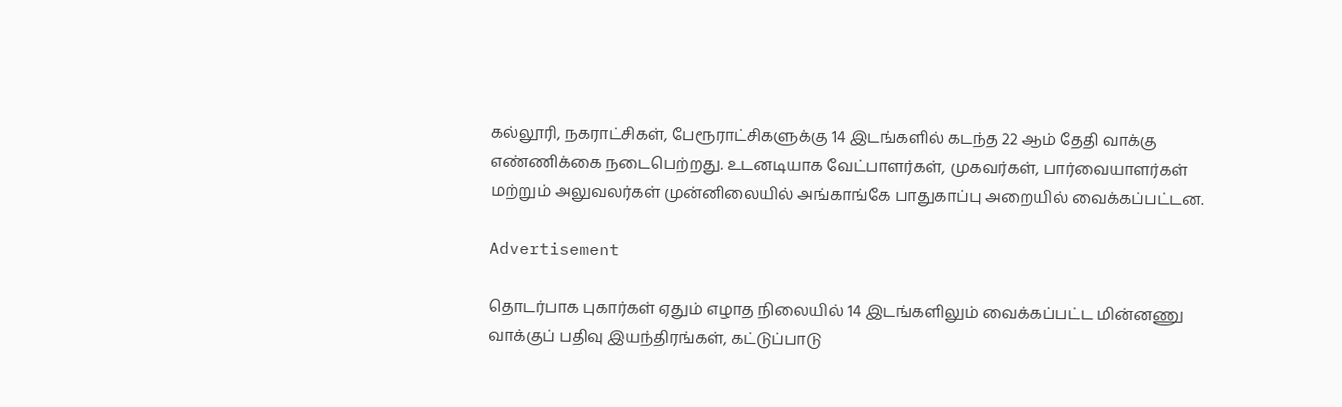கல்லூரி, நகராட்சிகள், பேரூராட்சிகளுக்கு 14 இடங்களில் கடந்த 22 ஆம் தேதி வாக்கு எண்ணிக்கை நடைபெற்றது. உடனடியாக வேட்பாளர்கள், முகவர்கள், பார்வையாளர்கள் மற்றும் அலுவலர்கள் முன்னிலையில் அங்காங்கே பாதுகாப்பு அறையில் வைக்கப்பட்டன.

Advertisement

தொடர்பாக புகார்கள் ஏதும் எழாத நிலையில் 14 இடங்களிலும் வைக்கப்பட்ட மின்னணு வாக்குப் பதிவு இயந்திரங்கள், கட்டுப்பாடு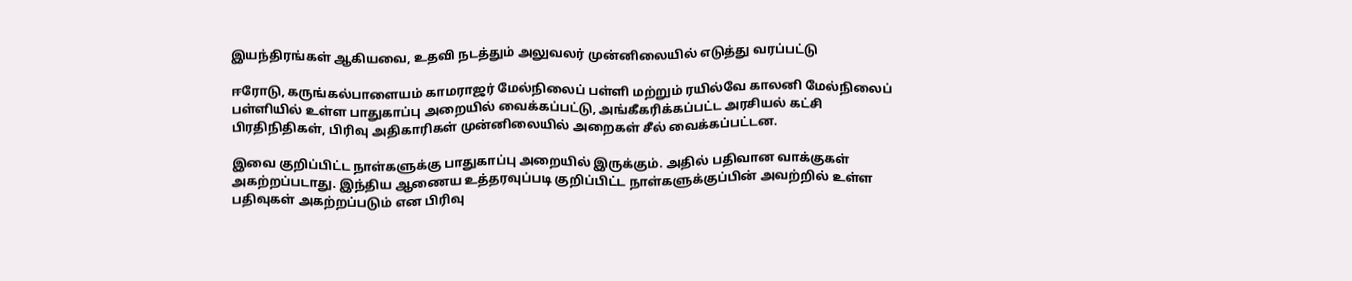இயந்திரங்கள் ஆகியவை, உதவி நடத்தும் அலுவலர் முன்னிலையில் எடுத்து வரப்பட்டு

ஈரோடு, கருங்கல்பாளையம் காமராஜர் மேல்நிலைப் பள்ளி மற்றும் ரயில்வே காலனி மேல்நிலைப் பள்ளியில் உள்ள பாதுகாப்பு அறையில் வைக்கப்பட்டு, அங்கீகரிக்கப்பட்ட அரசியல் கட்சி பிரதிநிதிகள், பிரிவு அதிகாரிகள் முன்னிலையில் அறைகள் சீல் வைக்கப்பட்டன.

இவை குறிப்பிட்ட நாள்களுக்கு பாதுகாப்பு அறையில் இருக்கும். அதில் பதிவான வாக்குகள் அகற்றப்படாது. இந்திய ஆணைய உத்தரவுப்படி குறிப்பிட்ட நாள்களுக்குப்பின் அவற்றில் உள்ள பதிவுகள் அகற்றப்படும் என பிரிவு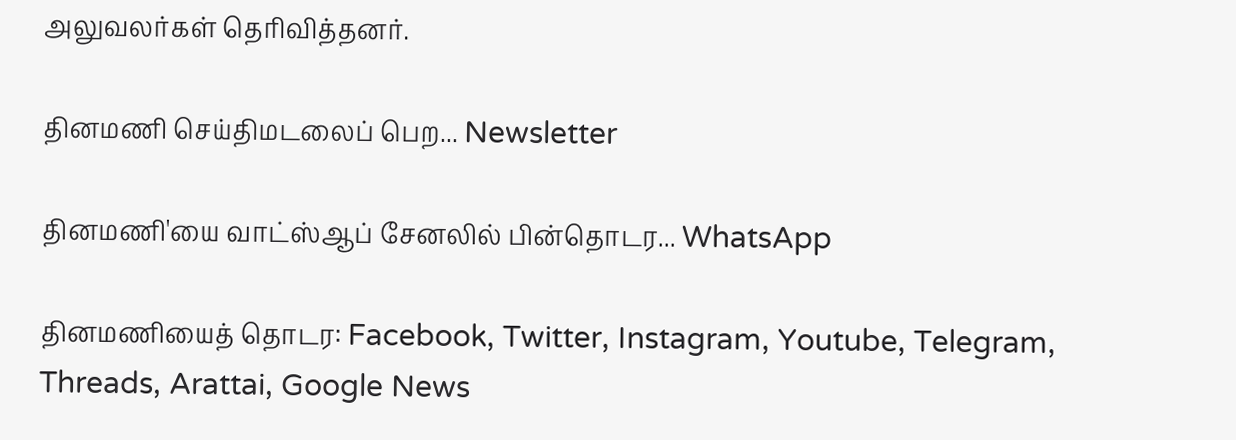அலுவலர்கள் தெரிவித்தனர்.

தினமணி செய்திமடலைப் பெற... Newsletter

தினமணி'யை வாட்ஸ்ஆப் சேனலில் பின்தொடர... WhatsApp

தினமணியைத் தொடர: Facebook, Twitter, Instagram, Youtube, Telegram, Threads, Arattai, Google News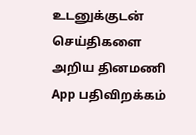உடனுக்குடன் செய்திகளை அறிய தினமணி App பதிவிறக்கம்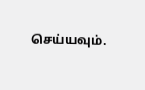செய்யவும்.